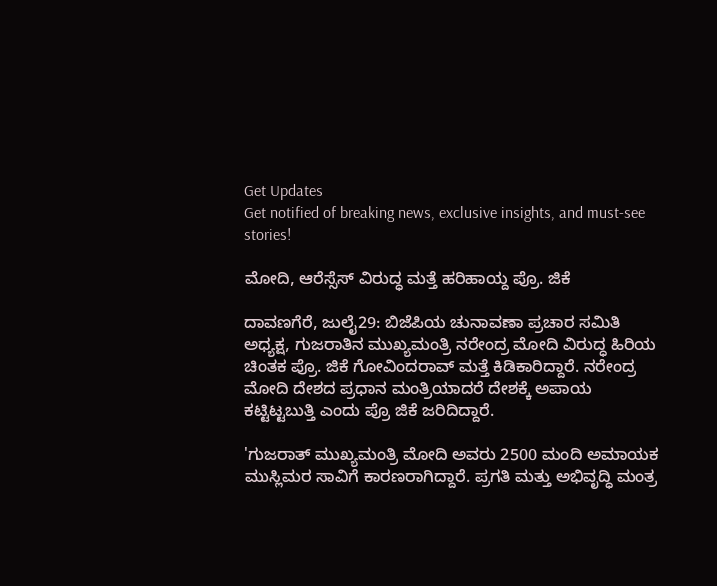Get Updates
Get notified of breaking news, exclusive insights, and must-see stories!

ಮೋದಿ, ಆರೆಸ್ಸೆಸ್ ವಿರುದ್ಧ ಮತ್ತೆ ಹರಿಹಾಯ್ದ ಪ್ರೊ. ಜಿಕೆ

ದಾವಣಗೆರೆ, ಜುಲೈ29: ಬಿಜೆಪಿಯ ಚುನಾವಣಾ ಪ್ರಚಾರ ಸಮಿತಿ ಅಧ್ಯಕ್ಷ, ಗುಜರಾತಿನ ಮುಖ್ಯಮಂತ್ರಿ ನರೇಂದ್ರ ಮೋದಿ ವಿರುದ್ಧ ಹಿರಿಯ ಚಿಂತಕ ಪ್ರೊ. ಜಿಕೆ ಗೋವಿಂದರಾವ್ ಮತ್ತೆ ಕಿಡಿಕಾರಿದ್ದಾರೆ. ನರೇಂದ್ರ ಮೋದಿ ದೇಶದ ಪ್ರಧಾನ ಮಂತ್ರಿಯಾದರೆ ದೇಶಕ್ಕೆ ಅಪಾಯ ಕಟ್ಟಿಟ್ಟಬುತ್ತಿ ಎಂದು ಪ್ರೊ ಜಿಕೆ ಜರಿದಿದ್ದಾರೆ.

'ಗುಜರಾತ್ ಮುಖ್ಯಮಂತ್ರಿ ಮೋದಿ ಅವರು 2500 ಮಂದಿ ಅಮಾಯಕ ಮುಸ್ಲಿಮರ ಸಾವಿಗೆ ಕಾರಣರಾಗಿದ್ದಾರೆ. ಪ್ರಗತಿ ಮತ್ತು ಅಭಿವೃದ್ಧಿ ಮಂತ್ರ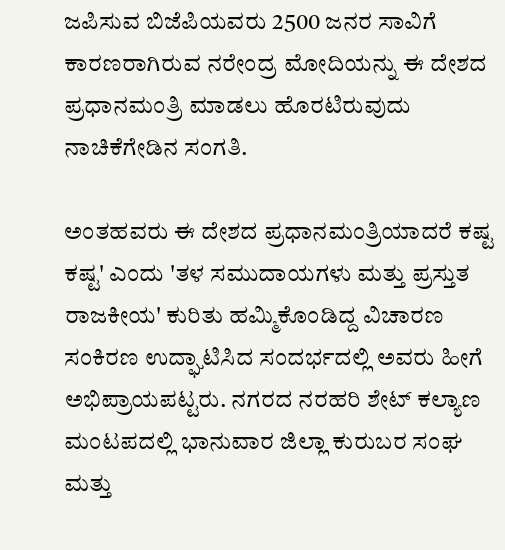ಜಪಿಸುವ ಬಿಜೆಪಿಯವರು 2500 ಜನರ ಸಾವಿಗೆ ಕಾರಣರಾಗಿರುವ ನರೇಂದ್ರ ಮೋದಿಯನ್ನು ಈ ದೇಶದ ಪ್ರಧಾನಮಂತ್ರಿ ಮಾಡಲು ಹೊರಟಿರುವುದು ನಾಚಿಕೆಗೇಡಿನ ಸಂಗತಿ.

ಅಂತಹವರು ಈ ದೇಶದ ಪ್ರಧಾನಮಂತ್ರಿಯಾದರೆ ಕಷ್ಟ ಕಷ್ಟ' ಎಂದು 'ತಳ ಸಮುದಾಯಗಳು ಮತ್ತು ಪ್ರಸ್ತುತ ರಾಜಕೀಯ' ಕುರಿತು ಹಮ್ಮಿಕೊಂಡಿದ್ದ ವಿಚಾರಣ ಸಂಕಿರಣ ಉದ್ಘಾಟಿಸಿದ ಸಂದರ್ಭದಲ್ಲಿ ಅವರು ಹೀಗೆ ಅಭಿಪ್ರಾಯಪಟ್ಟರು. ನಗರದ ನರಹರಿ ಶೇಟ್ ಕಲ್ಯಾಣ ಮಂಟಪದಲ್ಲಿ ಭಾನುವಾರ ಜಿಲ್ಲಾ ಕುರುಬರ ಸಂಘ ಮತ್ತು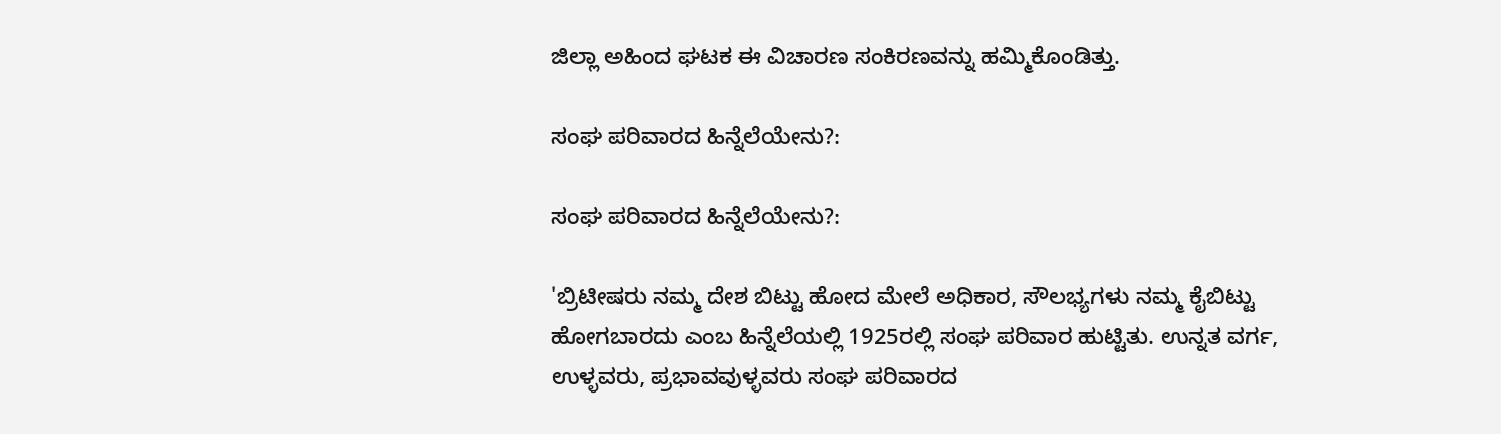ಜಿಲ್ಲಾ ಅಹಿಂದ ಘಟಕ ಈ ವಿಚಾರಣ ಸಂಕಿರಣವನ್ನು ಹಮ್ಮಿಕೊಂಡಿತ್ತು.

ಸಂಘ ಪರಿವಾರದ ಹಿನ್ನೆಲೆಯೇನು?:

ಸಂಘ ಪರಿವಾರದ ಹಿನ್ನೆಲೆಯೇನು?:

'ಬ್ರಿಟೀಷರು ನಮ್ಮ ದೇಶ ಬಿಟ್ಟು ಹೋದ ಮೇಲೆ ಅಧಿಕಾರ, ಸೌಲಭ್ಯಗಳು ನಮ್ಮ ಕೈಬಿಟ್ಟು ಹೋಗಬಾರದು ಎಂಬ ಹಿನ್ನೆಲೆಯಲ್ಲಿ 1925ರಲ್ಲಿ ಸಂಘ ಪರಿವಾರ ಹುಟ್ಟಿತು. ಉನ್ನತ ವರ್ಗ, ಉಳ್ಳವರು, ಪ್ರಭಾವವುಳ್ಳವರು ಸಂಘ ಪರಿವಾರದ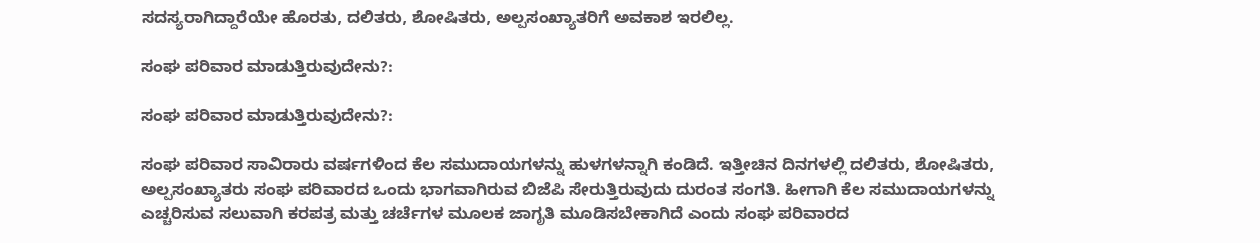ಸದಸ್ಯರಾಗಿದ್ದಾರೆಯೇ ಹೊರತು, ದಲಿತರು, ಶೋಷಿತರು, ಅಲ್ಪಸಂಖ್ಯಾತರಿಗೆ ಅವಕಾಶ ಇರಲಿಲ್ಲ.

ಸಂಘ ಪರಿವಾರ ಮಾಡುತ್ತಿರುವುದೇನು?:

ಸಂಘ ಪರಿವಾರ ಮಾಡುತ್ತಿರುವುದೇನು?:

ಸಂಘ ಪರಿವಾರ ಸಾವಿರಾರು ವರ್ಷಗಳಿಂದ ಕೆಲ ಸಮುದಾಯಗಳನ್ನು ಹುಳಗಳನ್ನಾಗಿ ಕಂಡಿದೆ. ಇತ್ತೀಚಿನ ದಿನಗಳಲ್ಲಿ ದಲಿತರು, ಶೋಷಿತರು, ಅಲ್ಪಸಂಖ್ಯಾತರು ಸಂಘ ಪರಿವಾರದ ಒಂದು ಭಾಗವಾಗಿರುವ ಬಿಜೆಪಿ ಸೇರುತ್ತಿರುವುದು ದುರಂತ ಸಂಗತಿ. ಹೀಗಾಗಿ ಕೆಲ ಸಮುದಾಯಗಳನ್ನು ಎಚ್ಚರಿಸುವ ಸಲುವಾಗಿ ಕರಪತ್ರ ಮತ್ತು ಚರ್ಚೆಗಳ ಮೂಲಕ ಜಾಗೃತಿ ಮೂಡಿಸಬೇಕಾಗಿದೆ ಎಂದು ಸಂಘ ಪರಿವಾರದ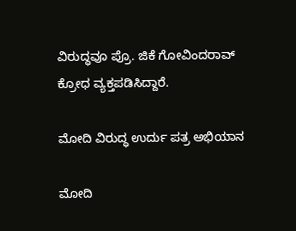ವಿರುದ್ಧವೂ ಪ್ರೊ. ಜಿಕೆ ಗೋವಿಂದರಾವ್ ಕ್ರೋಧ ವ್ಯಕ್ತಪಡಿಸಿದ್ದಾರೆ.

ಮೋದಿ ವಿರುದ್ಧ ಉರ್ದು ಪತ್ರ ಅಭಿಯಾನ

ಮೋದಿ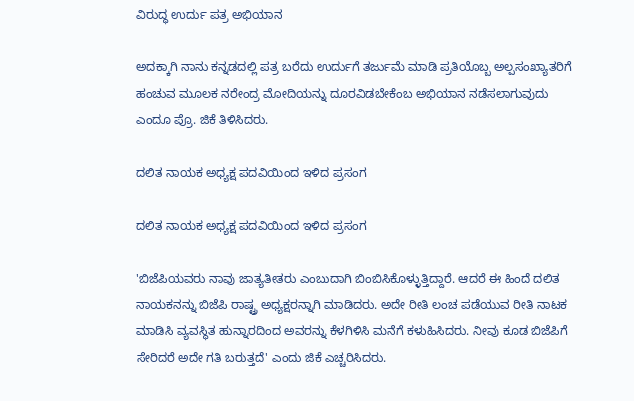ವಿರುದ್ಧ ಉರ್ದು ಪತ್ರ ಅಭಿಯಾನ

ಅದಕ್ಕಾಗಿ ನಾನು ಕನ್ನಡದಲ್ಲಿ ಪತ್ರ ಬರೆದು ಉರ್ದುಗೆ ತರ್ಜುಮೆ ಮಾಡಿ ಪ್ರತಿಯೊಬ್ಬ ಅಲ್ಪಸಂಖ್ಯಾತರಿಗೆ ಹಂಚುವ ಮೂಲಕ ನರೇಂದ್ರ ಮೋದಿಯನ್ನು ದೂರವಿಡಬೇಕೆಂಬ ಅಭಿಯಾನ ನಡೆಸಲಾಗುವುದು ಎಂದೂ ಪ್ರೊ. ಜಿಕೆ ತಿಳಿಸಿದರು.

ದಲಿತ ನಾಯಕ ಅಧ್ಯಕ್ಷ ಪದವಿಯಿಂದ ಇಳಿದ ಪ್ರಸಂಗ

ದಲಿತ ನಾಯಕ ಅಧ್ಯಕ್ಷ ಪದವಿಯಿಂದ ಇಳಿದ ಪ್ರಸಂಗ

'ಬಿಜೆಪಿಯವರು ನಾವು ಜಾತ್ಯತೀತರು ಎಂಬುದಾಗಿ ಬಿಂಬಿಸಿಕೊಳ್ಳುತ್ತಿದ್ದಾರೆ. ಆದರೆ ಈ ಹಿಂದೆ ದಲಿತ ನಾಯಕನನ್ನು ಬಿಜೆಪಿ ರಾಷ್ಟ್ರ ಅಧ್ಯಕ್ಷರನ್ನಾಗಿ ಮಾಡಿದರು. ಅದೇ ರೀತಿ ಲಂಚ ಪಡೆಯುವ ರೀತಿ ನಾಟಕ ಮಾಡಿಸಿ ವ್ಯವಸ್ಥಿತ ಹುನ್ನಾರದಿಂದ ಅವರನ್ನು ಕೆಳಗಿಳಿಸಿ ಮನೆಗೆ ಕಳುಹಿಸಿದರು. ನೀವು ಕೂಡ ಬಿಜೆಪಿಗೆ ಸೇರಿದರೆ ಅದೇ ಗತಿ ಬರುತ್ತದೆ' ಎಂದು ಜಿಕೆ ಎಚ್ಚರಿಸಿದರು.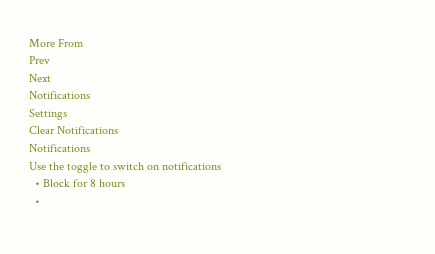More From
Prev
Next
Notifications
Settings
Clear Notifications
Notifications
Use the toggle to switch on notifications
  • Block for 8 hours
  •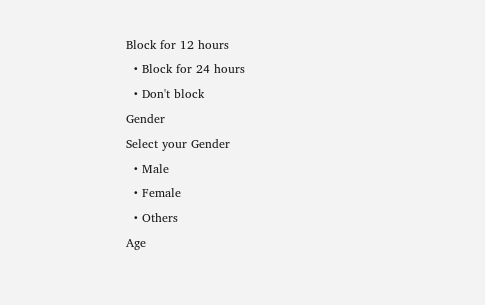Block for 12 hours
  • Block for 24 hours
  • Don't block
Gender
Select your Gender
  • Male
  • Female
  • Others
Age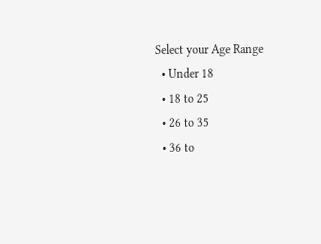Select your Age Range
  • Under 18
  • 18 to 25
  • 26 to 35
  • 36 to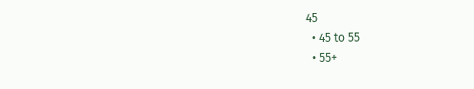45
  • 45 to 55
  • 55+